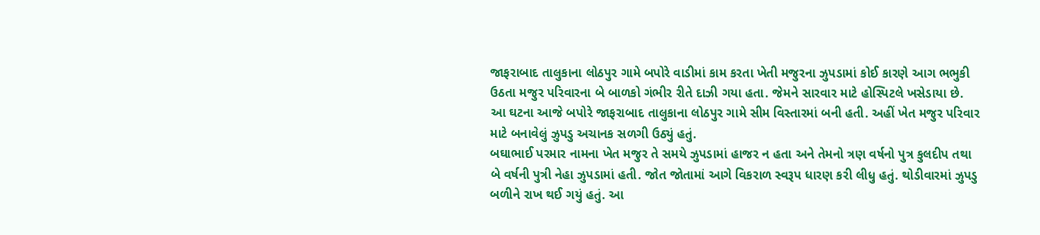જાફરાબાદ તાલુકાના લોઠપુર ગામે બપોરે વાડીમાં કામ કરતા ખેતી મજુરના ઝુપડામાં કોઈ કારણે આગ ભભુકી ઉઠતા મજુર પરિવારના બે બાળકો ગંભીર રીતે દાઝી ગયા હતા. જેમને સારવાર માટે હોસ્પિટલે ખસેડાયા છે. આ ઘટના આજે બપોરે જાફરાબાદ તાલુકાના લોઠપુર ગામે સીમ વિસ્તારમાં બની હતી. અહીં ખેત મજુર પરિવાર માટે બનાવેલું ઝુપડુ અચાનક સળગી ઉઠ્યું હતું.
બઘાભાઈ પરમાર નામના ખેત મજુર તે સમયે ઝુપડામાં હાજર ન હતા અને તેમનો ત્રણ વર્ષનો પુત્ર કુલદીપ તથા બે વર્ષની પુત્રી નેહા ઝુપડામાં હતી. જોત જોતામાં આગે વિકરાળ સ્વરૂપ ધારણ કરી લીધુ હતું. થોડીવારમાં ઝુપડુ બળીને રાખ થઈ ગયું હતું. આ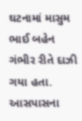ઘટનામાં માસુમ ભાઈ બહેન ગંભીર રીતે દાઝી ગયા હતા. આસપાસના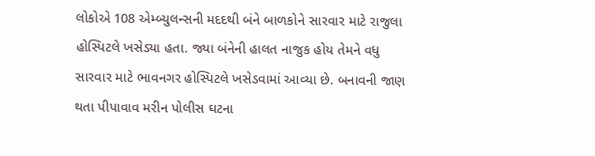લોકોએ 108 એમ્બ્યુલન્સની મદદથી બંને બાળકોને સારવાર માટે રાજુલા હોસ્પિટલે ખસેડ્યા હતા. જ્યા બંનેની હાલત નાજુક હોય તેમને વધુ સારવાર માટે ભાવનગર હોસ્પિટલે ખસેડવામાં આવ્યા છે. બનાવની જાણ થતા પીપાવાવ મરીન પોલીસ ઘટના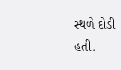સ્થળે દોડી હતી.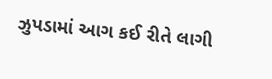ઝુપડામાં આગ કઈ રીતે લાગી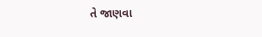તે જાણવા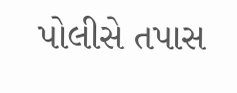પોલીસે તપાસ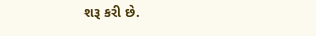શરૂ કરી છે.